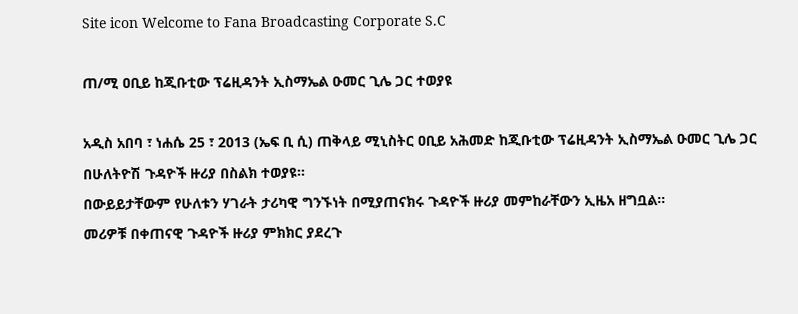Site icon Welcome to Fana Broadcasting Corporate S.C

ጠ/ሚ ዐቢይ ከጂቡቲው ፕሬዚዳንት ኢስማኤል ዑመር ጊሌ ጋር ተወያዩ

አዲስ አበባ ፣ ነሐሴ 25 ፣ 2013 (ኤፍ ቢ ሲ) ጠቅላይ ሚኒስትር ዐቢይ አሕመድ ከጂቡቲው ፕሬዚዳንት ኢስማኤል ዑመር ጊሌ ጋር በሁለትዮሽ ጉዳዮች ዙሪያ በስልክ ተወያዩ።
በውይይታቸውም የሁለቱን ሃገራት ታሪካዊ ግንኙነት በሚያጠናክሩ ጉዳዮች ዙሪያ መምከራቸውን ኢዜአ ዘግቧል።
መሪዎቹ በቀጠናዊ ጉዳዮች ዙሪያ ምክክር ያደረጉ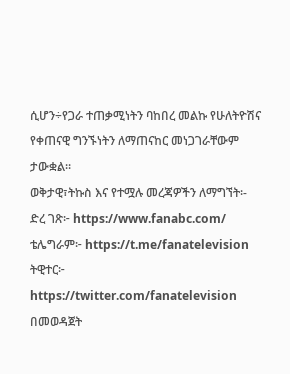ሲሆን÷የጋራ ተጠቃሚነትን ባከበረ መልኩ የሁለትዮሽና የቀጠናዊ ግንኙነትን ለማጠናከር መነጋገራቸውም ታውቋል።
ወቅታዊ፣ትኩስ እና የተሟሉ መረጃዎችን ለማግኘት፡-
ድረ ገጽ፦ https://www.fanabc.com/
ቴሌግራም፦ https://t.me/fanatelevision
ትዊተር፦ https://twitter.com/fanatelevision በመወዳጀት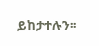ይከታተሉን፡፡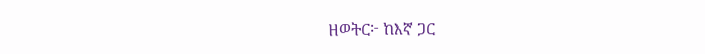ዘወትር፦ ከእኛ ጋር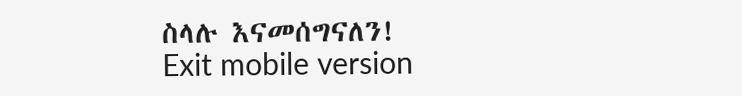ስላሉ እናመሰግናለን!
Exit mobile version